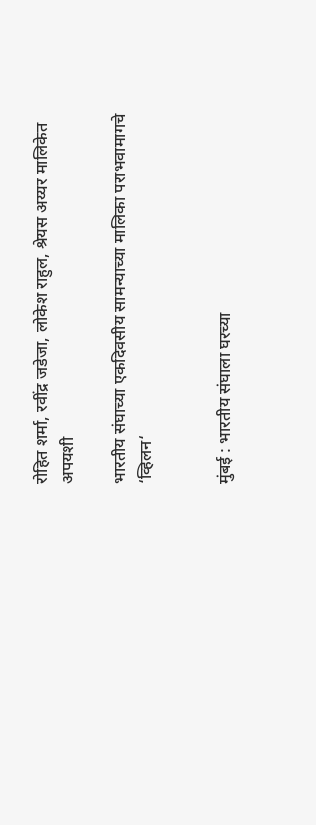रोहित शर्मा, रवींद्र जडेजा, लोकेश राहुल, श्रेयस अय्यर मालिकेत अपयशी

भारतीय संघाच्या एकदिवसीय सामन्याच्या मालिका पराभवामागचे ‘व्हिलन‘


मुंबई : भारतीय संघाला घरच्या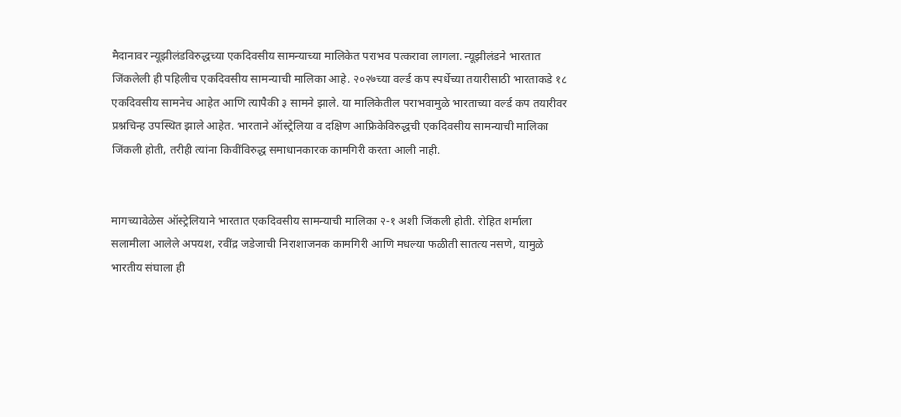मैदानावर न्यूझीलंडविरुद्धच्या एकदिवसीय सामन्याच्या मालिकेत पराभव पत्करावा लागला. न्यूझीलंडने भारतात जिंकलेली ही पहिलीच एकदिवसीय सामन्याची मालिका आहे. २०२७च्या वर्ल्ड कप स्पर्धेच्या तयारीसाठी भारताकडे १८ एकदिवसीय सामनेच आहेत आणि त्यापैकी ३ सामने झाले. या मालिकेतील पराभवामुळे भारताच्या वर्ल्ड कप तयारीवर प्रश्नचिन्ह उपस्थित झाले आहेत. भारताने ऑस्ट्रेलिया व दक्षिण आफ्रिकेविरुद्धची एकदिवसीय सामन्याची मालिका जिंकली होती, तरीही त्यांना किवींविरुद्ध समाधानकारक कामगिरी करता आली नाही.


मागच्यावेळेस ऑस्ट्रेलियाने भारतात एकदिवसीय सामन्याची मालिका २-१ अशी जिंकली होती. रोहित शर्माला सलामीला आलेले अपयश, रवींद्र जडेजाची निराशाजनक कामगिरी आणि मधल्या फळीती सातत्य नसणे, यामुळे भारतीय संघाला ही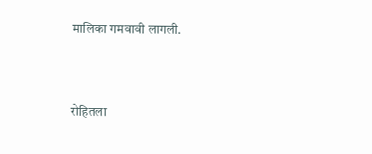मालिका गमवावी लागली.


रोहितला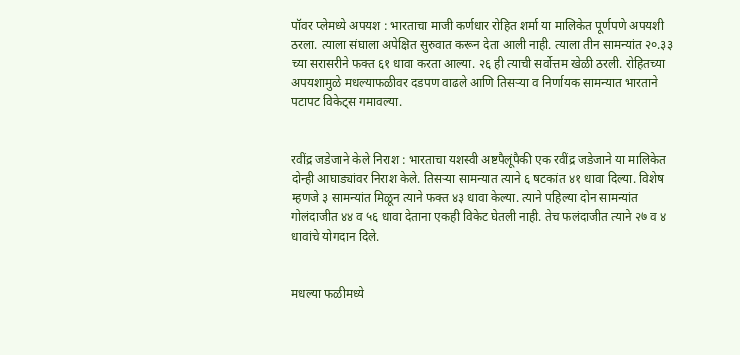पॉवर प्लेमध्ये अपयश : भारताचा माजी कर्णधार रोहित शर्मा या मालिकेत पूर्णपणे अपयशी ठरला. त्याला संघाला अपेक्षित सुरुवात करून देता आली नाही. त्याला तीन सामन्यांत २०.३३ च्या सरासरीने फक्त ६१ धावा करता आल्या. २६ ही त्याची सर्वोत्तम खेळी ठरली. रोहितच्या अपयशामुळे मधल्याफळीवर दडपण वाढले आणि तिसऱ्या व निर्णायक सामन्यात भारताने पटापट विकेट्स गमावल्या.


रवींद्र जडेजाने केले निराश : भारताचा यशस्वी अष्टपैलूंपैकी एक रवींद्र जडेजाने या मालिकेत दोन्ही आघाड्यांवर निराश केले. तिसऱ्या सामन्यात त्याने ६ षटकांत ४१ धावा दिल्या. विशेष म्हणजे ३ सामन्यांत मिळून त्याने फक्त ४३ धावा केल्या. त्याने पहिल्या दोन सामन्यांत गोलंदाजीत ४४ व ५६ धावा देताना एकही विकेट घेतली नाही. तेच फलंदाजीत त्याने २७ व ४ धावांचे योगदान दिले.


मधल्या फळीमध्ये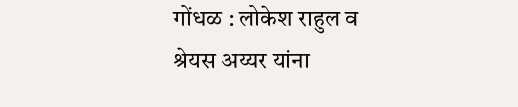गोंधळ : लोकेश राहुल व श्रेयस अय्यर यांना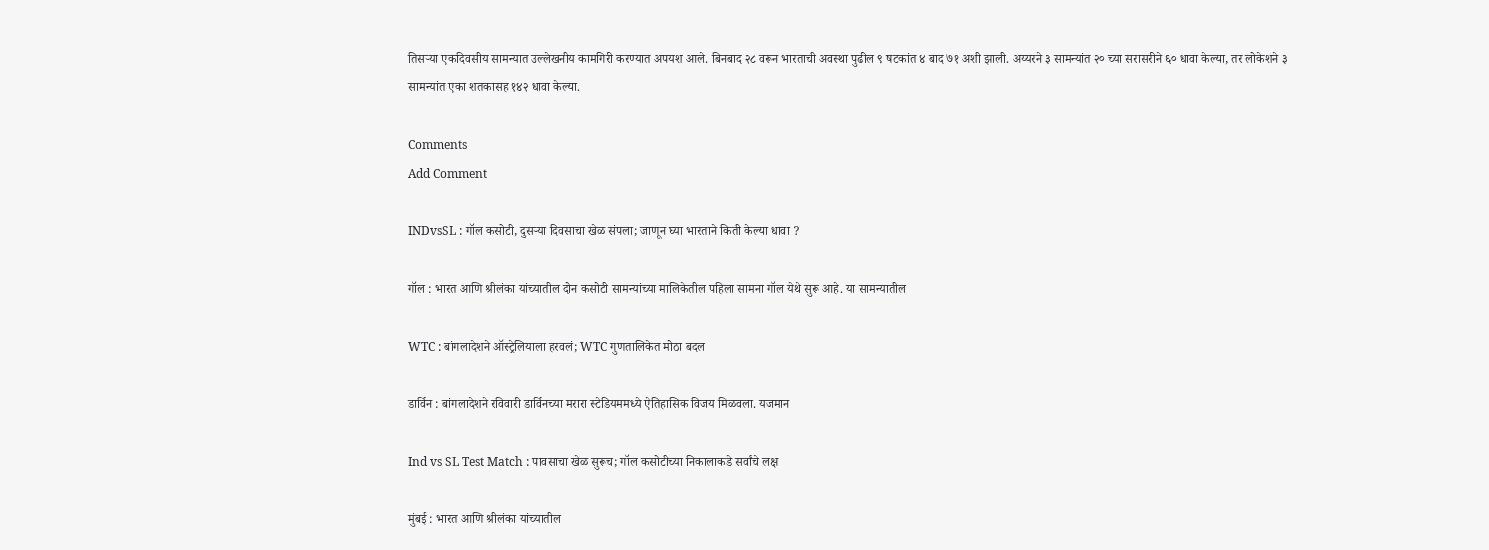तिसऱ्या एकदिवसीय सामन्यात उल्लेखनीय कामगिरी करण्यात अपयश आले. बिनबाद २८ वरून भारताची अवस्था पुढील ९ षटकांत ४ बाद ७१ अशी झाली. अय्यरने ३ सामन्यांत २० च्या सरासरीने ६० धावा केल्या, तर लोकेशने ३ सामन्यांत एका शतकासह १४२ धावा केल्या.

Comments
Add Comment

INDvsSL : गॉल कसोटी, दुसऱ्या दिवसाचा खेळ संपला; जाणून घ्या भारताने किती केल्या धावा ?

गॉल : भारत आणि श्रीलंका यांच्यातील दोन कसोटी सामन्यांच्या मालिकेतील पहिला सामना गॉल येथे सुरू आहे. या सामन्यातील

WTC : बांगलादेशने ऑस्ट्रेलियाला हरवलं; WTC गुणतालिकेत मोठा बदल

डार्विन : बांगलादेशने रविवारी डार्विनच्या मरारा स्टेडियममध्ये ऐतिहासिक विजय मिळवला. यजमान

Ind vs SL Test Match : पावसाचा खेळ सुरूच; गॉल कसोटीच्या निकालाकडे सर्वांचे लक्ष

मुंबई : भारत आणि श्रीलंका यांच्यातील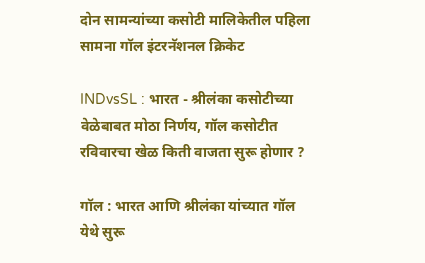दोन सामन्यांच्या कसोटी मालिकेतील पहिला सामना गॉल इंटरनॅशनल क्रिकेट

INDvsSL : भारत - श्रीलंका कसोटीच्या वेळेबाबत मोठा निर्णय, गॉल कसोटीत रविवारचा खेळ किती वाजता सुरू होणार ?

गॉल : भारत आणि श्रीलंका यांच्यात गॉल येथे सुरू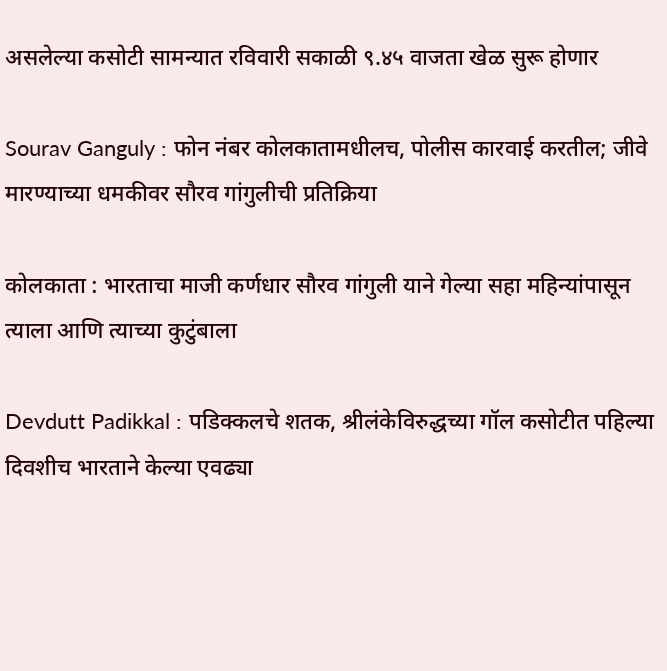असलेल्या कसोटी सामन्यात रविवारी सकाळी ९.४५ वाजता खेळ सुरू होणार

Sourav Ganguly : फोन नंबर कोलकातामधीलच, पोलीस कारवाई करतील; जीवे मारण्याच्या धमकीवर सौरव गांगुलीची प्रतिक्रिया

कोलकाता : भारताचा माजी कर्णधार सौरव गांगुली याने गेल्या सहा महिन्यांपासून त्याला आणि त्याच्या कुटुंबाला

Devdutt Padikkal : पडिक्कलचे शतक, श्रीलंकेविरुद्धच्या गॉल कसोटीत पहिल्या दिवशीच भारताने केल्या एवढ्या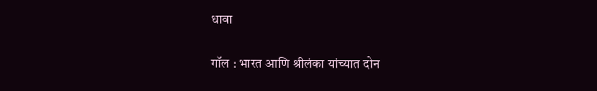धावा

गॉल : भारत आणि श्रीलंका यांच्यात दोन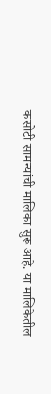कसोटी सामन्यांची मालिका सुरू आहे. या मालिकेतील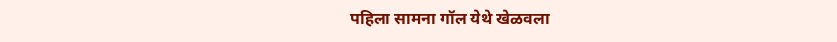पहिला सामना गॉल येथे खेळवला